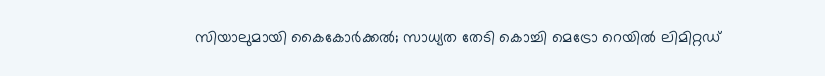സിയാലുമായി കൈകോര്‍ക്കല്‍; സാധ്യത തേടി കൊച്ചി മെട്രോ റെയില്‍ ലിമിറ്റഡ്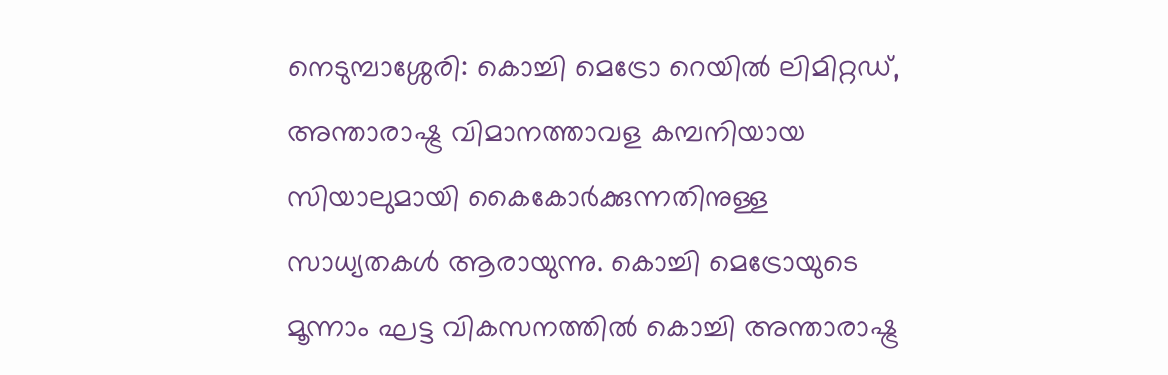നെടുമ്പാശ്ശേരി: കൊച്ചി മെട്രോ റെയില്‍ ലിമിറ്റഡ്, അന്താരാഷ്ട്ര വിമാനത്താവള കമ്പനിയായ സിയാലുമായി കൈകോര്‍ക്കുന്നതിനുള്ള സാധ്യതകള്‍ ആരായുന്നു. കൊച്ചി മെട്രോയുടെ മൂന്നാം ഘട്ട വികസനത്തില്‍ കൊച്ചി അന്താരാഷ്ട്ര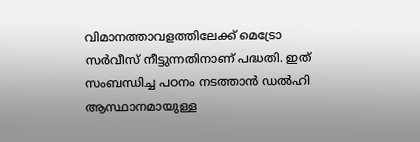വിമാനത്താവളത്തിലേക്ക് മെട്രോ സര്‍വീസ് നീട്ടുന്നതിനാണ് പദ്ധതി. ഇത് സംബന്ധിച്ച പഠനം നടത്താന്‍ ഡല്‍ഹി ആസ്ഥാനമായുള്ള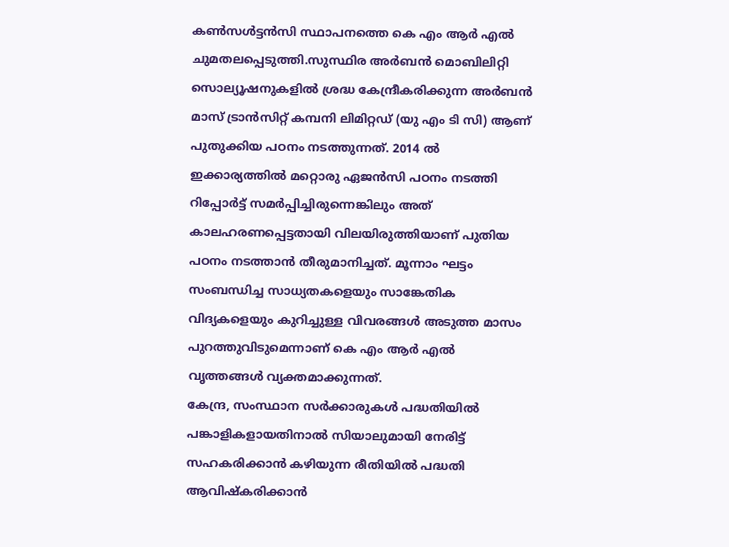കണ്‍സള്‍ട്ടന്‍സി സ്ഥാപനത്തെ കെ എം ആര്‍ എല്‍ ചുമതലപ്പെടുത്തി.സുസ്ഥിര അര്‍ബന്‍ മൊബിലിറ്റി സൊല്യൂഷനുകളില്‍ ശ്രദ്ധ കേന്ദ്രീകരിക്കുന്ന അര്‍ബന്‍ മാസ് ട്രാന്‍സിറ്റ് കമ്പനി ലിമിറ്റഡ് (യു എം ടി സി) ആണ് പുതുക്കിയ പഠനം നടത്തുന്നത്. 2014 ല്‍ ഇക്കാര്യത്തില്‍ മറ്റൊരു ഏജന്‍സി പഠനം നടത്തി റിപ്പോര്‍ട്ട് സമര്‍പ്പിച്ചിരുന്നെങ്കിലും അത് കാലഹരണപ്പെട്ടതായി വിലയിരുത്തിയാണ് പുതിയ പഠനം നടത്താന്‍ തീരുമാനിച്ചത്. മൂന്നാം ഘട്ടം സംബന്ധിച്ച സാധ്യതകളെയും സാങ്കേതിക വിദ്യകളെയും കുറിച്ചുള്ള വിവരങ്ങള്‍ അടുത്ത മാസം പുറത്തുവിടുമെന്നാണ് കെ എം ആര്‍ എല്‍ വൃത്തങ്ങള്‍ വ്യക്തമാക്കുന്നത്.
കേന്ദ്ര, സംസ്ഥാന സര്‍ക്കാരുകള്‍ പദ്ധതിയില്‍ പങ്കാളികളായതിനാല്‍ സിയാലുമായി നേരിട്ട് സഹകരിക്കാന്‍ കഴിയുന്ന രീതിയില്‍ പദ്ധതി ആവിഷ്‌കരിക്കാന്‍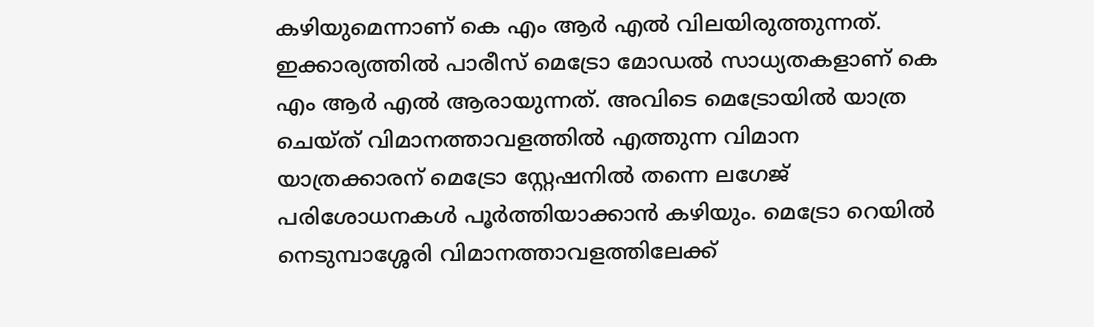കഴിയുമെന്നാണ് കെ എം ആര്‍ എല്‍ വിലയിരുത്തുന്നത്. ഇക്കാര്യത്തില്‍ പാരീസ് മെട്രോ മോഡല്‍ സാധ്യതകളാണ് കെ എം ആര്‍ എല്‍ ആരായുന്നത്. അവിടെ മെട്രോയില്‍ യാത്ര ചെയ്ത് വിമാനത്താവളത്തില്‍ എത്തുന്ന വിമാന യാത്രക്കാരന് മെട്രോ സ്റ്റേഷനില്‍ തന്നെ ലഗേജ് പരിശോധനകള്‍ പൂര്‍ത്തിയാക്കാന്‍ കഴിയും. മെട്രോ റെയില്‍ നെടുമ്പാശ്ശേരി വിമാനത്താവളത്തിലേക്ക്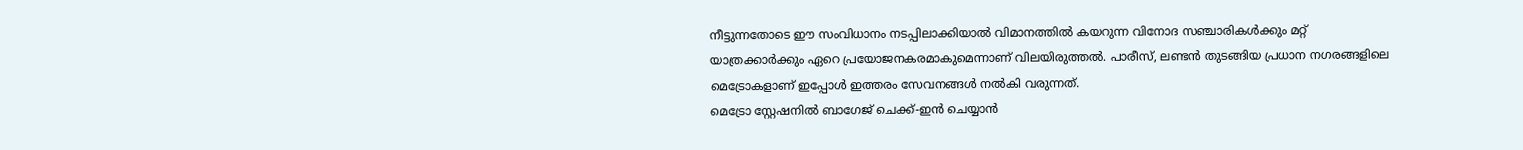നീട്ടുന്നതോടെ ഈ സംവിധാനം നടപ്പിലാക്കിയാല്‍ വിമാനത്തില്‍ കയറുന്ന വിനോദ സഞ്ചാരികള്‍ക്കും മറ്റ് യാത്രക്കാര്‍ക്കും ഏറെ പ്രയോജനകരമാകുമെന്നാണ് വിലയിരുത്തല്‍. പാരീസ്, ലണ്ടന്‍ തുടങ്ങിയ പ്രധാന നഗരങ്ങളിലെ മെട്രോകളാണ് ഇപ്പോള്‍ ഇത്തരം സേവനങ്ങള്‍ നല്‍കി വരുന്നത്.
മെട്രോ സ്റ്റേഷനില്‍ ബാഗേജ് ചെക്ക്-ഇന്‍ ചെയ്യാന്‍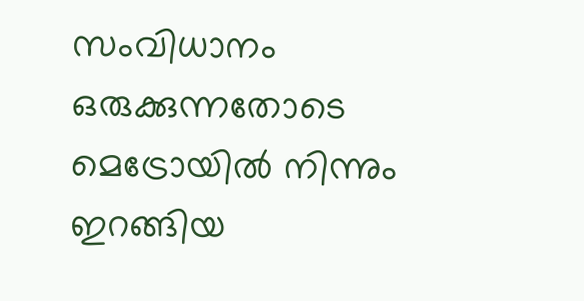സംവിധാനം ഒരുക്കുന്നതോടെ മെട്രോയില്‍ നിന്നും ഇറങ്ങിയ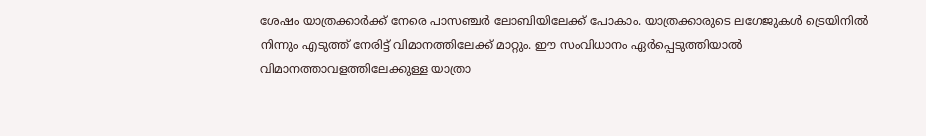ശേഷം യാത്രക്കാര്‍ക്ക് നേരെ പാസഞ്ചര്‍ ലോബിയിലേക്ക് പോകാം. യാത്രക്കാരുടെ ലഗേജുകള്‍ ട്രെയിനില്‍ നിന്നും എടുത്ത് നേരിട്ട് വിമാനത്തിലേക്ക് മാറ്റും. ഈ സംവിധാനം ഏര്‍പ്പെടുത്തിയാല്‍ വിമാനത്താവളത്തിലേക്കുള്ള യാത്രാ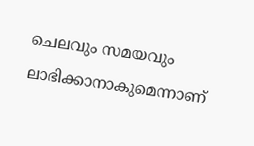ചെലവും സമയവും ലാഭിക്കാനാകുമെന്നാണ്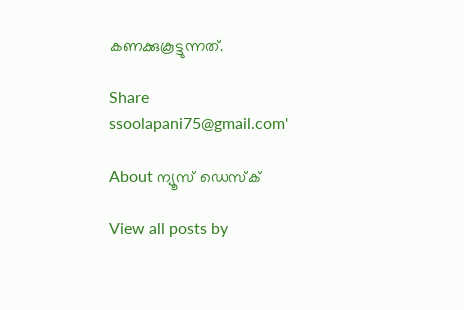കണക്കുകൂട്ടുന്നത്.

Share
ssoolapani75@gmail.com'

About ന്യൂസ് ഡെസ്ക്

View all posts by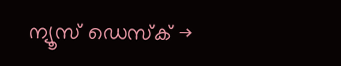ന്യൂസ് ഡെസ്ക് →